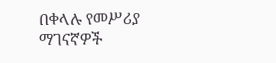በቀላሉ የመሥሪያ ማገናኛዎች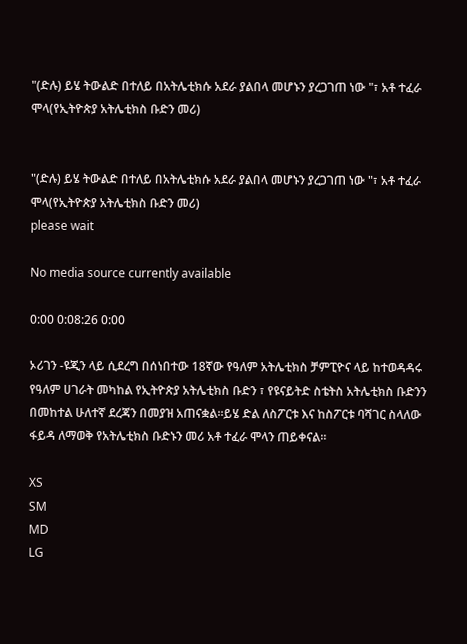"(ድሉ) ይሄ ትውልድ በተለይ በአትሌቲክሱ አደራ ያልበላ መሆኑን ያረጋገጠ ነው "፣ አቶ ተፈራ ሞላ(የኢትዮጵያ አትሌቲክስ ቡድን መሪ)


"(ድሉ) ይሄ ትውልድ በተለይ በአትሌቲክሱ አደራ ያልበላ መሆኑን ያረጋገጠ ነው "፣ አቶ ተፈራ ሞላ(የኢትዮጵያ አትሌቲክስ ቡድን መሪ)
please wait

No media source currently available

0:00 0:08:26 0:00

ኦሪገን -ዩጂን ላይ ሲደረግ በሰነበተው 18ኛው የዓለም አትሌቲክስ ቻምፒዮና ላይ ከተወዳዳሩ የዓለም ሀገራት መካከል የኢትዮጵያ አትሌቲክስ ቡድን ፣ የዩናይትድ ስቴትስ አትሌቲክስ ቡድንን በመከተል ሁለተኛ ደረጃን በመያዝ አጠናቋል።ይሄ ድል ለስፖርቱ እና ከስፖርቱ ባሻገር ስላለው ፋይዳ ለማወቅ የአትሌቲክስ ቡድኑን መሪ አቶ ተፈራ ሞላን ጠይቀናል።

XS
SM
MD
LG